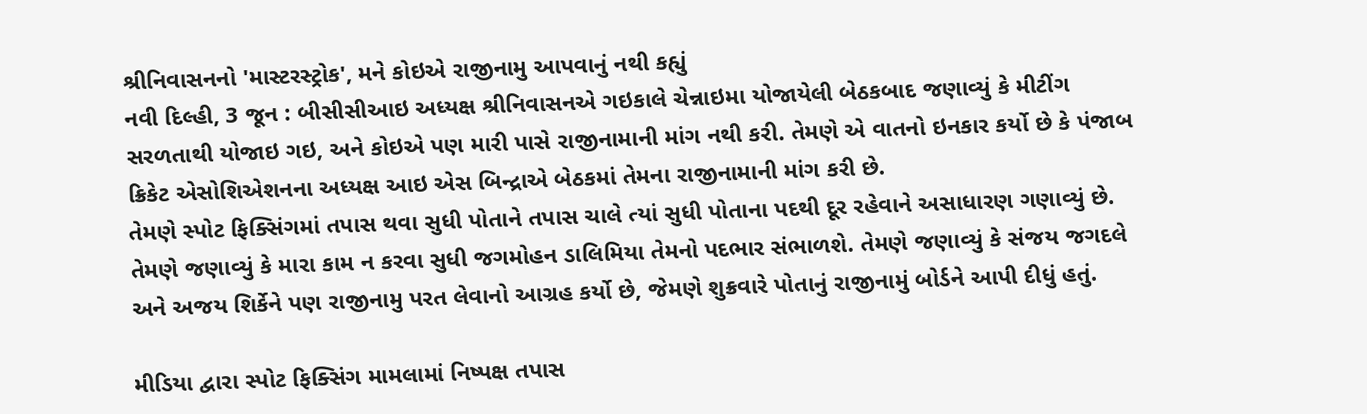શ્રીનિવાસનનો 'માસ્ટરસ્ટ્રોક', મને કોઇએ રાજીનામુ આપવાનું નથી કહ્યું
નવી દિલ્હી, 3 જૂન : બીસીસીઆઇ અધ્યક્ષ શ્રીનિવાસનએ ગઇકાલે ચેન્નાઇમા યોજાયેલી બેઠકબાદ જણાવ્યું કે મીટીંગ સરળતાથી યોજાઇ ગઇ, અને કોઇએ પણ મારી પાસે રાજીનામાની માંગ નથી કરી. તેમણે એ વાતનો ઇનકાર કર્યો છે કે પંજાબ ક્રિકેટ એસોશિએશનના અધ્યક્ષ આઇ એસ બિન્દ્રાએ બેઠકમાં તેમના રાજીનામાની માંગ કરી છે.
તેમણે સ્પોટ ફિક્સિંગમાં તપાસ થવા સુધી પોતાને તપાસ ચાલે ત્યાં સુધી પોતાના પદથી દૂર રહેવાને અસાધારણ ગણાવ્યું છે. તેમણે જણાવ્યું કે મારા કામ ન કરવા સુધી જગમોહન ડાલિમિયા તેમનો પદભાર સંભાળશે. તેમણે જણાવ્યું કે સંજય જગદલે અને અજય શિર્કેને પણ રાજીનામુ પરત લેવાનો આગ્રહ કર્યો છે, જેમણે શુક્રવારે પોતાનું રાજીનામું બોર્ડને આપી દીધું હતું.

મીડિયા દ્વારા સ્પોટ ફિક્સિંગ મામલામાં નિષ્પક્ષ તપાસ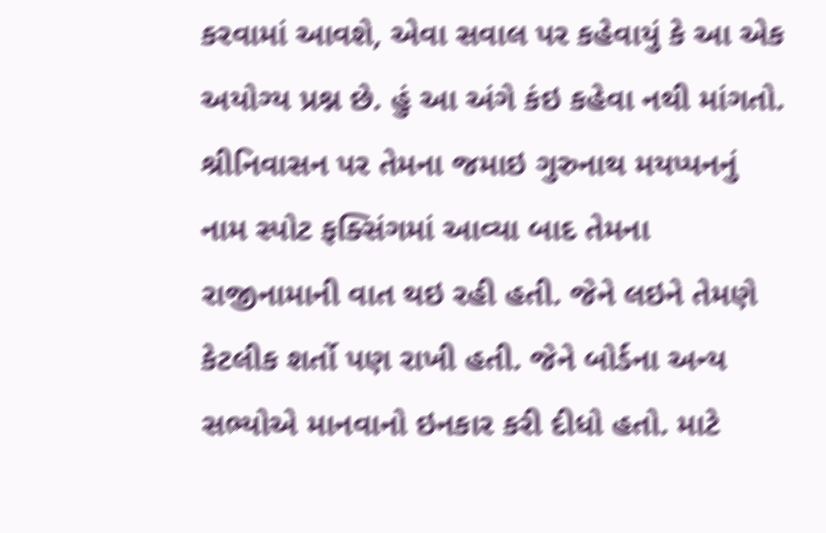કરવામાં આવશે, એવા સવાલ પર કહેવાયું કે આ એક અયોગ્ય પ્રશ્ન છે. હું આ અંગે કંઇ કહેવા નથી માંગતો. શ્રીનિવાસન પર તેમના જમાઇ ગુરુનાથ મયપ્પનનું નામ સ્પોટ ફક્સિંગમાં આવ્યા બાદ તેમના રાજીનામાની વાત થઇ રહી હતી. જેને લઇને તેમણે કેટલીક શર્તો પણ રાખી હતી. જેને બોર્ડના અન્ય સભ્યોએ માનવાનો ઇનકાર કરી દીધો હતો. માટે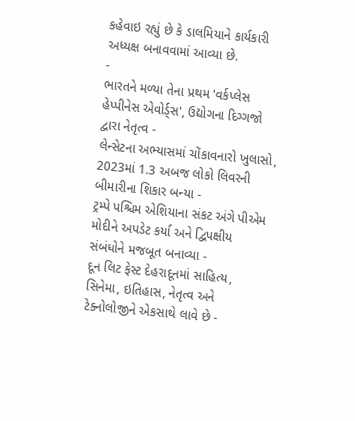કહેવાઇ રહ્યું છે કે ડાલમિયાને કાર્યકારી અધ્યક્ષ બનાવવામાં આવ્યા છે.
-
ભારતને મળ્યા તેના પ્રથમ 'વર્કપ્લેસ હેપ્પીનેસ એવોર્ડ્સ', ઉદ્યોગના દિગ્ગજો દ્વારા નેતૃત્વ -
લેન્સેટના અભ્યાસમાં ચોંકાવનારો ખુલાસો, 2023માં 1.3 અબજ લોકો લિવરની બીમારીના શિકાર બન્યા -
ટ્રમ્પે પશ્ચિમ એશિયાના સંકટ અંગે પીએમ મોદીને અપડેટ કર્યા અને દ્વિપક્ષીય સંબંધોને મજબૂત બનાવ્યા -
દૂન લિટ ફેસ્ટ દેહરાદૂનમાં સાહિત્ય, સિનેમા, ઇતિહાસ, નેતૃત્વ અને ટેક્નોલોજીને એકસાથે લાવે છે -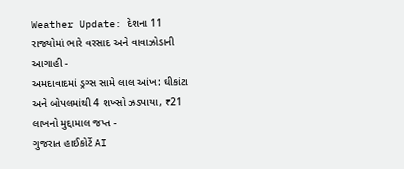Weather Update: દેશના 11 રાજ્યોમાં ભારે વરસાદ અને વાવાઝોડાની આગાહી -
અમદાવાદમાં ડ્રગ્સ સામે લાલ આંખ: ઘીકાંટા અને બોપલમાંથી 4 શખ્સો ઝડપાયા, ₹21 લાખનો મુદ્દામાલ જપ્ત -
ગુજરાત હાઈકોર્ટે AI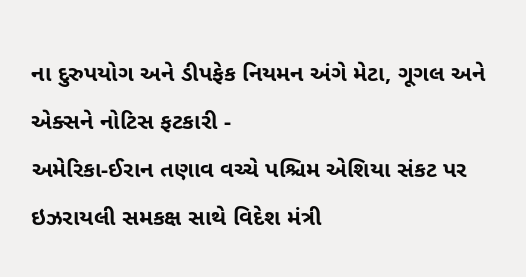ના દુરુપયોગ અને ડીપફેક નિયમન અંગે મેટા, ગૂગલ અને એક્સને નોટિસ ફટકારી -
અમેરિકા-ઈરાન તણાવ વચ્ચે પશ્ચિમ એશિયા સંકટ પર ઇઝરાયલી સમકક્ષ સાથે વિદેશ મંત્રી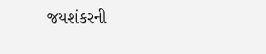જયશંકરની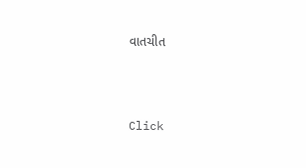વાતચીત





Click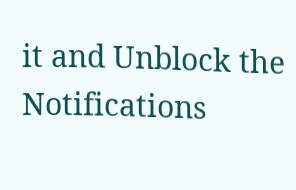it and Unblock the Notifications